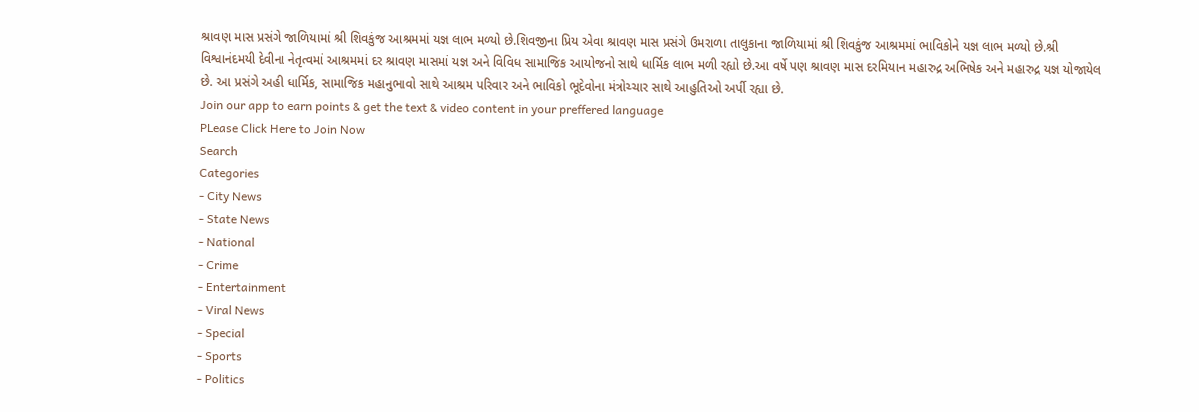શ્રાવણ માસ પ્રસંગે જાળિયામાં શ્રી શિવકુંજ આશ્રમમાં યજ્ઞ લાભ મળ્યો છે.શિવજીના પ્રિય એવા શ્રાવણ માસ પ્રસંગે ઉમરાળા તાલુકાના જાળિયામાં શ્રી શિવકુંજ આશ્રમમાં ભાવિકોને યજ્ઞ લાભ મળ્યો છે.શ્રી વિશ્વાનંદમયી દેવીના નેતૃત્વમાં આશ્રમમાં દર શ્રાવણ માસમાં યજ્ઞ અને વિવિધ સામાજિક આયોજનો સાથે ધાર્મિક લાભ મળી રહ્યો છે.આ વર્ષે પણ શ્રાવણ માસ દરમિયાન મહારુદ્ર અભિષેક અને મહારુદ્ર યજ્ઞ યોજાયેલ છે. આ પ્રસંગે અહી ધાર્મિક, સામાજિક મહાનુભાવો સાથે આશ્રમ પરિવાર અને ભાવિકો ભૂદેવોના મંત્રોચ્ચાર સાથે આહુતિઓ અર્પી રહ્યા છે.
Join our app to earn points & get the text & video content in your preffered language
PLease Click Here to Join Now
Search
Categories
- City News
- State News
- National
- Crime
- Entertainment
- Viral News
- Special
- Sports
- Politics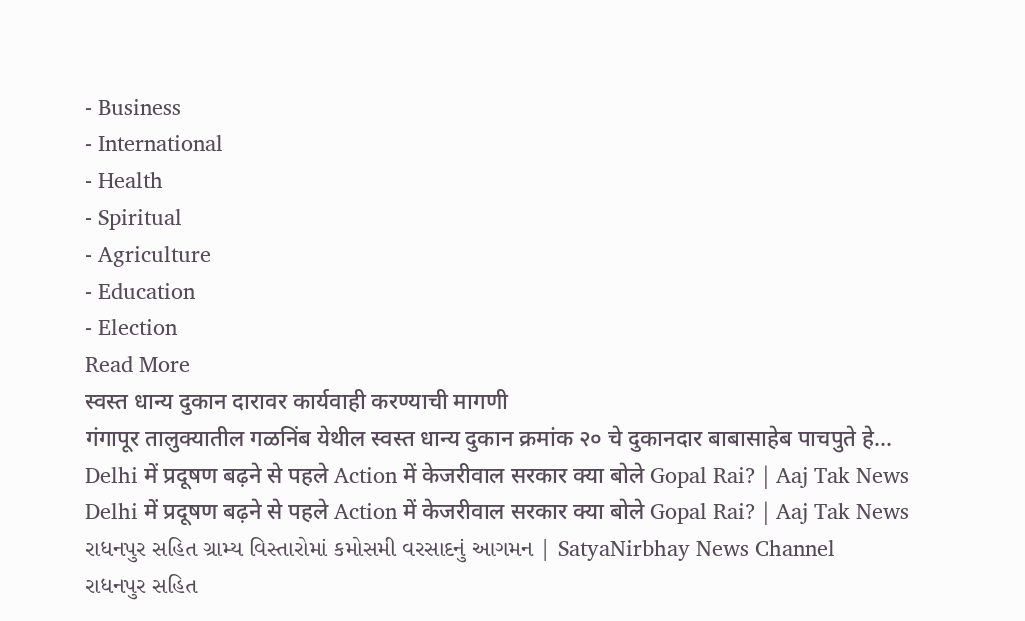- Business
- International
- Health
- Spiritual
- Agriculture
- Education
- Election
Read More
स्वस्त धान्य दुकान दारावर कार्यवाही करण्याची मागणी
गंगापूर तालुक्यातील गळनिंब येथील स्वस्त धान्य दुकान क्रमांक २० चे दुकानदार बाबासाहेब पाचपुते हे...
Delhi में प्रदूषण बढ़ने से पहले Action में केजरीवाल सरकार क्या बोले Gopal Rai? | Aaj Tak News
Delhi में प्रदूषण बढ़ने से पहले Action में केजरीवाल सरकार क्या बोले Gopal Rai? | Aaj Tak News
રાધનપુર સહિત ગ્રામ્ય વિસ્તારોમાં કમોસમી વરસાદનું આગમન | SatyaNirbhay News Channel
રાધનપુર સહિત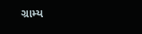ગ્રામ્ય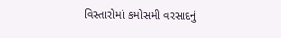વિસ્તારોમાં કમોસમી વરસાદનું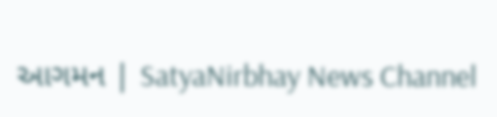આગમન | SatyaNirbhay News Channel